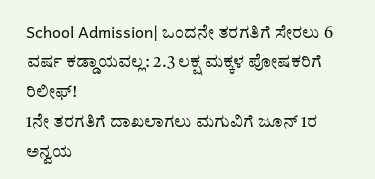School Admission| ಒಂದನೇ ತರಗತಿಗೆ ಸೇರಲು 6 ವರ್ಷ ಕಡ್ಡಾಯವಲ್ಲ: 2.3 ಲಕ್ಷ ಮಕ್ಕಳ ಪೋಷಕರಿಗೆ ರಿಲೀಫ್!
1ನೇ ತರಗತಿಗೆ ದಾಖಲಾಗಲು ಮಗುವಿಗೆ ಜೂನ್ 1ರ ಅನ್ವಯ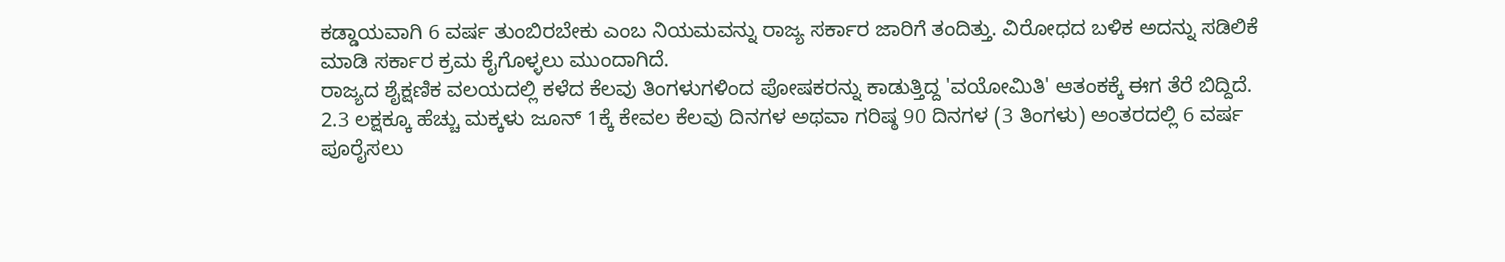ಕಡ್ಡಾಯವಾಗಿ 6 ವರ್ಷ ತುಂಬಿರಬೇಕು ಎಂಬ ನಿಯಮವನ್ನು ರಾಜ್ಯ ಸರ್ಕಾರ ಜಾರಿಗೆ ತಂದಿತ್ತು. ವಿರೋಧದ ಬಳಿಕ ಅದನ್ನು ಸಡಿಲಿಕೆ ಮಾಡಿ ಸರ್ಕಾರ ಕ್ರಮ ಕೈಗೊಳ್ಳಲು ಮುಂದಾಗಿದೆ.
ರಾಜ್ಯದ ಶೈಕ್ಷಣಿಕ ವಲಯದಲ್ಲಿ ಕಳೆದ ಕೆಲವು ತಿಂಗಳುಗಳಿಂದ ಪೋಷಕರನ್ನು ಕಾಡುತ್ತಿದ್ದ 'ವಯೋಮಿತಿ' ಆತಂಕಕ್ಕೆ ಈಗ ತೆರೆ ಬಿದ್ದಿದೆ.
2.3 ಲಕ್ಷಕ್ಕೂ ಹೆಚ್ಚು ಮಕ್ಕಳು ಜೂನ್ 1ಕ್ಕೆ ಕೇವಲ ಕೆಲವು ದಿನಗಳ ಅಥವಾ ಗರಿಷ್ಠ 90 ದಿನಗಳ (3 ತಿಂಗಳು) ಅಂತರದಲ್ಲಿ 6 ವರ್ಷ ಪೂರೈಸಲು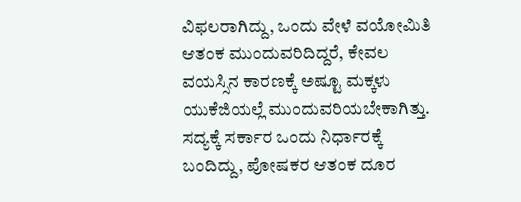ವಿಫಲರಾಗಿದ್ದು, ಒಂದು ವೇಳೆ ವಯೋಮಿತಿ ಆತಂಕ ಮುಂದುವರಿದಿದ್ದರೆ, ಕೇವಲ ವಯಸ್ಸಿನ ಕಾರಣಕ್ಕೆ ಅಷ್ಟೂ ಮಕ್ಕಳು ಯುಕೆಜಿಯಲ್ಲೆ ಮುಂದುವರಿಯಬೇಕಾಗಿತ್ತು.
ಸದ್ಯಕ್ಕೆ ಸರ್ಕಾರ ಒಂದು ನಿರ್ಧಾರಕ್ಕೆ ಬಂದಿದ್ದು, ಪೋಷಕರ ಆತಂಕ ದೂರ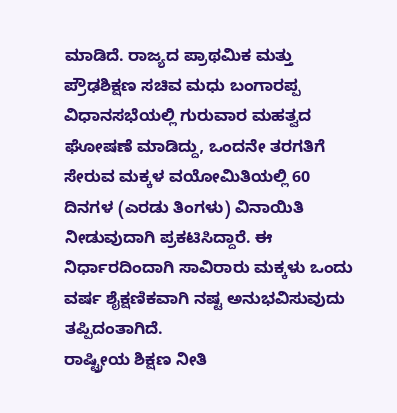ಮಾಡಿದೆ. ರಾಜ್ಯದ ಪ್ರಾಥಮಿಕ ಮತ್ತು ಪ್ರೌಢಶಿಕ್ಷಣ ಸಚಿವ ಮಧು ಬಂಗಾರಪ್ಪ ವಿಧಾನಸಭೆಯಲ್ಲಿ ಗುರುವಾರ ಮಹತ್ವದ ಘೋಷಣೆ ಮಾಡಿದ್ದು, ಒಂದನೇ ತರಗತಿಗೆ ಸೇರುವ ಮಕ್ಕಳ ವಯೋಮಿತಿಯಲ್ಲಿ 60 ದಿನಗಳ (ಎರಡು ತಿಂಗಳು) ವಿನಾಯಿತಿ ನೀಡುವುದಾಗಿ ಪ್ರಕಟಿಸಿದ್ದಾರೆ. ಈ ನಿರ್ಧಾರದಿಂದಾಗಿ ಸಾವಿರಾರು ಮಕ್ಕಳು ಒಂದು ವರ್ಷ ಶೈಕ್ಷಣಿಕವಾಗಿ ನಷ್ಟ ಅನುಭವಿಸುವುದು ತಪ್ಪಿದಂತಾಗಿದೆ.
ರಾಷ್ಟ್ರೀಯ ಶಿಕ್ಷಣ ನೀತಿ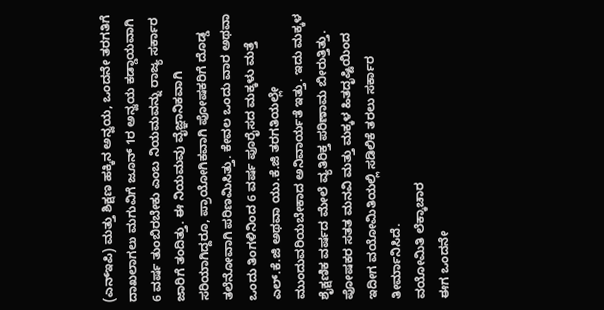(ಎನ್ಇಪಿ) ಮತ್ತು ಶಿಕ್ಷಣ ಹಕ್ಕಿನ ಅನ್ವಯ, ಒಂದನೇ ತರಗತಿಗೆ ದಾಖಲಾಗಲು ಮಗುವಿಗೆ ಜೂನ್ 1ರ ಅನ್ವಯ ಕಡ್ಡಾಯವಾಗಿ 6 ವರ್ಷ ತುಂಬಿರಬೇಕು ಎಂಬ ನಿಯಮವನ್ನು ರಾಜ್ಯ ಸರ್ಕಾರ ಜಾರಿಗೆ ತಂದಿತ್ತು. ಈ ನಿಯಮವು ವೈಜ್ಞಾನಿಕವಾಗಿ ಸರಿಯಾಗಿದ್ದರೂ, ಪ್ರಾಯೋಗಿಕವಾಗಿ ಪೋಷಕರಿಗೆ ದೊಡ್ಡ ತಲೆನೋವಾಗಿ ಪರಿಣಮಿಸಿತ್ತು. ಕೇವಲ ಒಂದು ವಾರ ಅಥವಾ ಒಂದು ತಿಂಗಳಿನಿಂದ 6 ವರ್ಷ ಪೂರೈಸದ ಮಕ್ಕಳು ಮತ್ತೆ ಎಲ್.ಕೆ.ಜಿ ಅಥವಾ ಯು.ಕೆ.ಜಿ ತರಗತಿಯಲ್ಲೇ ಮುಂದುವರಿಯಬೇಕಾದ ಅನಿವಾರ್ಯತೆ ಇತ್ತು. ಇದು ಮಕ್ಕಳ ಶೈಕ್ಷಣಿಕ ವರ್ಷದ ಮೇಲೆ ವ್ಯತಿರಿಕ್ತ ಪರಿಣಾಮ ಬೀರುತ್ತಿತ್ತು. ಪೋಷಕರ ಸತತ ಮನವಿ ಮತ್ತು ಮಕ್ಕಳ ಹಿತದೃಷ್ಟಿಯಿಂದ ಇದೀಗ ವಯೋಮಿತಿಯಲ್ಲಿ ಸಡಿಲಿಕೆ ತರಲು ಸರ್ಕಾರ ತೀರ್ಮಾನಿಸಿದೆ.
ವಯೋಮಿತಿ ಲೆಕ್ಕಾಚಾರ
ಈಗ ಒಂದನೇ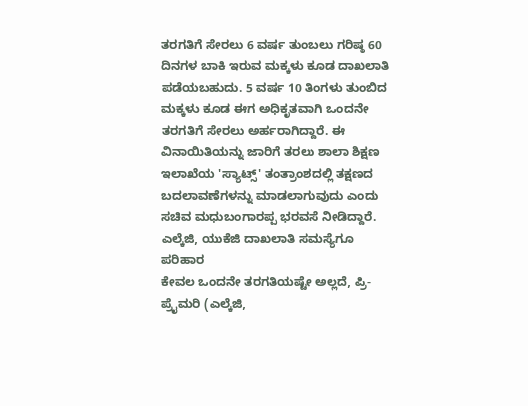ತರಗತಿಗೆ ಸೇರಲು 6 ವರ್ಷ ತುಂಬಲು ಗರಿಷ್ಠ 60 ದಿನಗಳ ಬಾಕಿ ಇರುವ ಮಕ್ಕಳು ಕೂಡ ದಾಖಲಾತಿ ಪಡೆಯಬಹುದು. 5 ವರ್ಷ 10 ತಿಂಗಳು ತುಂಬಿದ ಮಕ್ಕಳು ಕೂಡ ಈಗ ಅಧಿಕೃತವಾಗಿ ಒಂದನೇ ತರಗತಿಗೆ ಸೇರಲು ಅರ್ಹರಾಗಿದ್ದಾರೆ. ಈ ವಿನಾಯಿತಿಯನ್ನು ಜಾರಿಗೆ ತರಲು ಶಾಲಾ ಶಿಕ್ಷಣ ಇಲಾಖೆಯ 'ಸ್ಯಾಟ್ಸ್' ತಂತ್ರಾಂಶದಲ್ಲಿ ತಕ್ಷಣದ ಬದಲಾವಣೆಗಳನ್ನು ಮಾಡಲಾಗುವುದು ಎಂದು ಸಚಿವ ಮಧುಬಂಗಾರಪ್ಪ ಭರವಸೆ ನೀಡಿದ್ದಾರೆ.
ಎಲ್ಕೆಜಿ, ಯುಕೆಜಿ ದಾಖಲಾತಿ ಸಮಸ್ಯೆಗೂ ಪರಿಹಾರ
ಕೇವಲ ಒಂದನೇ ತರಗತಿಯಷ್ಟೇ ಅಲ್ಲದೆ, ಪ್ರಿ-ಪ್ರೈಮರಿ (ಎಲ್ಕೆಜಿ,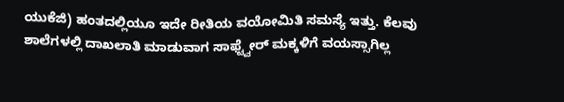ಯುಕೆಜಿ) ಹಂತದಲ್ಲಿಯೂ ಇದೇ ರೀತಿಯ ವಯೋಮಿತಿ ಸಮಸ್ಯೆ ಇತ್ತು. ಕೆಲವು ಶಾಲೆಗಳಲ್ಲಿ ದಾಖಲಾತಿ ಮಾಡುವಾಗ ಸಾಫ್ಟ್ವೇರ್ ಮಕ್ಕಳಿಗೆ ವಯಸ್ಸಾಗಿಲ್ಲ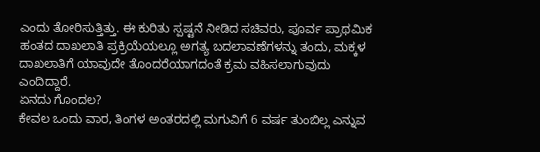ಎಂದು ತೋರಿಸುತ್ತಿತ್ತು. ಈ ಕುರಿತು ಸ್ಪಷ್ಟನೆ ನೀಡಿದ ಸಚಿವರು, ಪೂರ್ವ ಪ್ರಾಥಮಿಕ ಹಂತದ ದಾಖಲಾತಿ ಪ್ರಕ್ರಿಯೆಯಲ್ಲೂ ಅಗತ್ಯ ಬದಲಾವಣೆಗಳನ್ನು ತಂದು, ಮಕ್ಕಳ ದಾಖಲಾತಿಗೆ ಯಾವುದೇ ತೊಂದರೆಯಾಗದಂತೆ ಕ್ರಮ ವಹಿಸಲಾಗುವುದು ಎಂದಿದ್ದಾರೆ.
ಏನದು ಗೊಂದಲ?
ಕೇವಲ ಒಂದು ವಾರ, ತಿಂಗಳ ಅಂತರದಲ್ಲಿ ಮಗುವಿಗೆ 6 ವರ್ಷ ತುಂಬಿಲ್ಲ ಎನ್ನುವ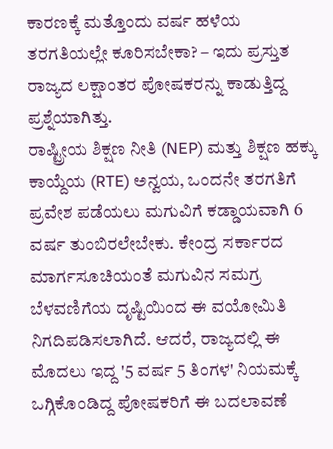ಕಾರಣಕ್ಕೆ ಮತ್ತೊಂದು ವರ್ಷ ಹಳೆಯ ತರಗತಿಯಲ್ಲೇ ಕೂರಿಸಬೇಕಾ? – ಇದು ಪ್ರಸ್ತುತ ರಾಜ್ಯದ ಲಕ್ಷಾಂತರ ಪೋಷಕರನ್ನು ಕಾಡುತ್ತಿದ್ದ ಪ್ರಶ್ನೆಯಾಗಿತ್ತು.
ರಾಷ್ಟ್ರೀಯ ಶಿಕ್ಷಣ ನೀತಿ (NEP) ಮತ್ತು ಶಿಕ್ಷಣ ಹಕ್ಕು ಕಾಯ್ದೆಯ (RTE) ಅನ್ವಯ, ಒಂದನೇ ತರಗತಿಗೆ ಪ್ರವೇಶ ಪಡೆಯಲು ಮಗುವಿಗೆ ಕಡ್ಡಾಯವಾಗಿ 6 ವರ್ಷ ತುಂಬಿರಲೇಬೇಕು. ಕೇಂದ್ರ ಸರ್ಕಾರದ ಮಾರ್ಗಸೂಚಿಯಂತೆ ಮಗುವಿನ ಸಮಗ್ರ ಬೆಳವಣಿಗೆಯ ದೃಷ್ಟಿಯಿಂದ ಈ ವಯೋಮಿತಿ ನಿಗದಿಪಡಿಸಲಾಗಿದೆ. ಆದರೆ, ರಾಜ್ಯದಲ್ಲಿ ಈ ಮೊದಲು ಇದ್ದ '5 ವರ್ಷ 5 ತಿಂಗಳ' ನಿಯಮಕ್ಕೆ ಒಗ್ಗಿಕೊಂಡಿದ್ದ ಪೋಷಕರಿಗೆ ಈ ಬದಲಾವಣೆ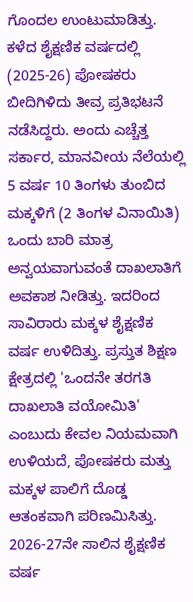ಗೊಂದಲ ಉಂಟುಮಾಡಿತ್ತು.
ಕಳೆದ ಶೈಕ್ಷಣಿಕ ವರ್ಷದಲ್ಲಿ (2025-26) ಪೋಷಕರು ಬೀದಿಗಿಳಿದು ತೀವ್ರ ಪ್ರತಿಭಟನೆ ನಡೆಸಿದ್ದರು. ಅಂದು ಎಚ್ಚೆತ್ತ ಸರ್ಕಾರ, ಮಾನವೀಯ ನೆಲೆಯಲ್ಲಿ 5 ವರ್ಷ 10 ತಿಂಗಳು ತುಂಬಿದ ಮಕ್ಕಳಿಗೆ (2 ತಿಂಗಳ ವಿನಾಯಿತಿ) ಒಂದು ಬಾರಿ ಮಾತ್ರ ಅನ್ವಯವಾಗುವಂತೆ ದಾಖಲಾತಿಗೆ ಅವಕಾಶ ನೀಡಿತ್ತು. ಇದರಿಂದ ಸಾವಿರಾರು ಮಕ್ಕಳ ಶೈಕ್ಷಣಿಕ ವರ್ಷ ಉಳಿದಿತ್ತು. ಪ್ರಸ್ತುತ ಶಿಕ್ಷಣ ಕ್ಷೇತ್ರದಲ್ಲಿ 'ಒಂದನೇ ತರಗತಿ ದಾಖಲಾತಿ ವಯೋಮಿತಿ' ಎಂಬುದು ಕೇವಲ ನಿಯಮವಾಗಿ ಉಳಿಯದೆ, ಪೋಷಕರು ಮತ್ತು ಮಕ್ಕಳ ಪಾಲಿಗೆ ದೊಡ್ಡ ಆತಂಕವಾಗಿ ಪರಿಣಮಿಸಿತ್ತು.
2026-27ನೇ ಸಾಲಿನ ಶೈಕ್ಷಣಿಕ ವರ್ಷ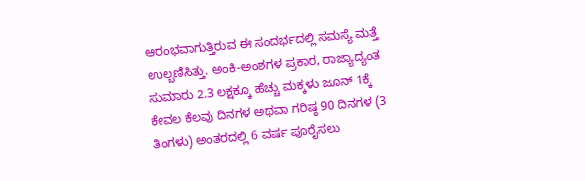ಆರಂಭವಾಗುತ್ತಿರುವ ಈ ಸಂದರ್ಭದಲ್ಲಿ ಸಮಸ್ಯೆ ಮತ್ತೆ ಉಲ್ಬಣಿಸಿತ್ತು. ಅಂಕಿ-ಅಂಶಗಳ ಪ್ರಕಾರ, ರಾಜ್ಯಾದ್ಯಂತ ಸುಮಾರು 2.3 ಲಕ್ಷಕ್ಕೂ ಹೆಚ್ಚು ಮಕ್ಕಳು ಜೂನ್ 1ಕ್ಕೆ ಕೇವಲ ಕೆಲವು ದಿನಗಳ ಅಥವಾ ಗರಿಷ್ಠ 90 ದಿನಗಳ (3 ತಿಂಗಳು) ಅಂತರದಲ್ಲಿ 6 ವರ್ಷ ಪೂರೈಸಲು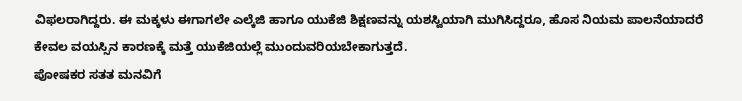ವಿಫಲರಾಗಿದ್ದರು. ಈ ಮಕ್ಕಳು ಈಗಾಗಲೇ ಎಲ್ಕೆಜಿ ಹಾಗೂ ಯುಕೆಜಿ ಶಿಕ್ಷಣವನ್ನು ಯಶಸ್ವಿಯಾಗಿ ಮುಗಿಸಿದ್ದರೂ, ಹೊಸ ನಿಯಮ ಪಾಲನೆಯಾದರೆ ಕೇವಲ ವಯಸ್ಸಿನ ಕಾರಣಕ್ಕೆ ಮತ್ತೆ ಯುಕೆಜಿಯಲ್ಲೆ ಮುಂದುವರಿಯಬೇಕಾಗುತ್ತದೆ.
ಪೋಷಕರ ಸತತ ಮನವಿಗೆ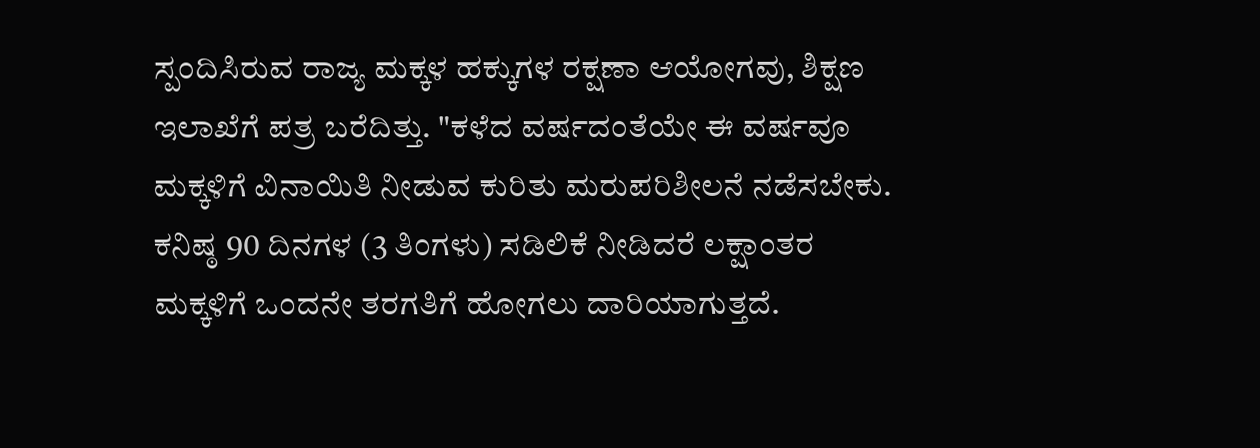ಸ್ಪಂದಿಸಿರುವ ರಾಜ್ಯ ಮಕ್ಕಳ ಹಕ್ಕುಗಳ ರಕ್ಷಣಾ ಆಯೋಗವು, ಶಿಕ್ಷಣ ಇಲಾಖೆಗೆ ಪತ್ರ ಬರೆದಿತ್ತು. "ಕಳೆದ ವರ್ಷದಂತೆಯೇ ಈ ವರ್ಷವೂ ಮಕ್ಕಳಿಗೆ ವಿನಾಯಿತಿ ನೀಡುವ ಕುರಿತು ಮರುಪರಿಶೀಲನೆ ನಡೆಸಬೇಕು. ಕನಿಷ್ಠ 90 ದಿನಗಳ (3 ತಿಂಗಳು) ಸಡಿಲಿಕೆ ನೀಡಿದರೆ ಲಕ್ಷಾಂತರ ಮಕ್ಕಳಿಗೆ ಒಂದನೇ ತರಗತಿಗೆ ಹೋಗಲು ದಾರಿಯಾಗುತ್ತದೆ.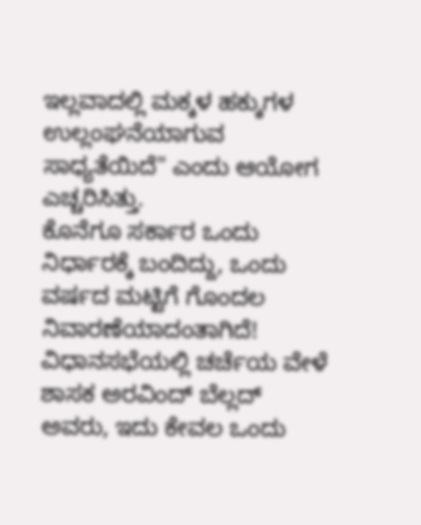ಇಲ್ಲವಾದಲ್ಲಿ ಮಕ್ಕಳ ಹಕ್ಕುಗಳ ಉಲ್ಲಂಘನೆಯಾಗುವ ಸಾಧ್ಯತೆಯಿದೆ" ಎಂದು ಆಯೋಗ ಎಚ್ಚರಿಸಿತ್ತು.
ಕೊನೆಗೂ ಸರ್ಕಾರ ಒಂದು ನಿರ್ಧಾರಕ್ಕೆ ಬಂದಿದ್ದು, ಒಂದು ವರ್ಷದ ಮಟ್ಟಿಗೆ ಗೊಂದಲ ನಿವಾರಣೆಯಾದಂತಾಗಿದೆ! ವಿಧಾನಸಭೆಯಲ್ಲಿ ಚರ್ಚೆಯ ವೇಳೆ ಶಾಸಕ ಅರವಿಂದ್ ಬೆಲ್ಲದ್ ಅವರು, ಇದು ಕೇವಲ ಒಂದು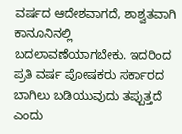ವರ್ಷದ ಆದೇಶವಾಗದೆ, ಶಾಶ್ವತವಾಗಿ ಕಾನೂನಿನಲ್ಲಿ ಬದಲಾವಣೆಯಾಗಬೇಕು. ಇದರಿಂದ ಪ್ರತಿ ವರ್ಷ ಪೋಷಕರು ಸರ್ಕಾರದ ಬಾಗಿಲು ಬಡಿಯುವುದು ತಪ್ಪುತ್ತದೆ ಎಂದು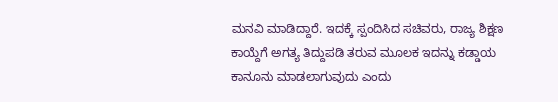ಮನವಿ ಮಾಡಿದ್ದಾರೆ. ಇದಕ್ಕೆ ಸ್ಪಂದಿಸಿದ ಸಚಿವರು, ರಾಜ್ಯ ಶಿಕ್ಷಣ ಕಾಯ್ದೆಗೆ ಅಗತ್ಯ ತಿದ್ದುಪಡಿ ತರುವ ಮೂಲಕ ಇದನ್ನು ಕಡ್ಡಾಯ ಕಾನೂನು ಮಾಡಲಾಗುವುದು ಎಂದು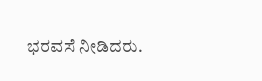ಭರವಸೆ ನೀಡಿದರು.